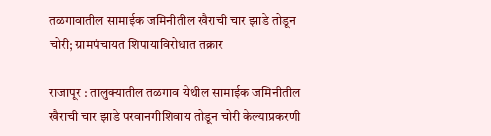तळगावातील सामाईक जमिनीतील खैराची चार झाडे तोडून चोरी; ग्रामपंचायत शिपायाविरोधात तक्रार

राजापूर : तालुक्यातील तळगाव येथील सामाईक जमिनीतील खैराची चार झाडे परवानगीशिवाय तोडून चोरी केल्याप्रकरणी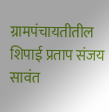ग्रामपंचायतीतील शिपाई प्रताप संजय सावंत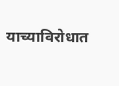याच्याविरोधात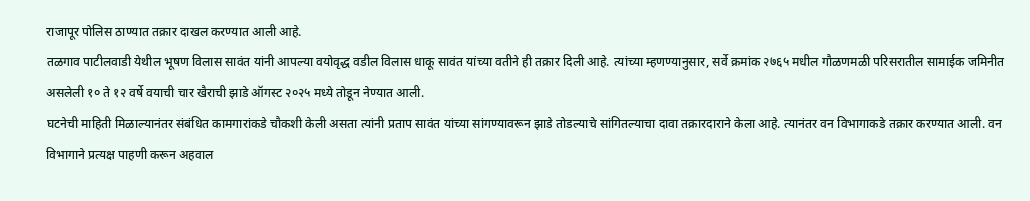राजापूर पोलिस ठाण्यात तक्रार दाखल करण्यात आली आहे.
तळगाव पाटीलवाडी येथील भूषण विलास सावंत यांनी आपल्या वयोवृद्ध वडील विलास धाकू सावंत यांच्या वतीने ही तक्रार दिली आहे. त्यांच्या म्हणण्यानुसार, सर्वे क्रमांक २७६५ मधील गौळणमळी परिसरातील सामाईक जमिनीत असलेली १० ते १२ वर्षे वयाची चार खैराची झाडे ऑगस्ट २०२५ मध्ये तोडून नेण्यात आली.
घटनेची माहिती मिळाल्यानंतर संबंधित कामगारांकडे चौकशी केली असता त्यांनी प्रताप सावंत यांच्या सांगण्यावरून झाडे तोडल्याचे सांगितल्याचा दावा तक्रारदाराने केला आहे. त्यानंतर वन विभागाकडे तक्रार करण्यात आली. वन विभागाने प्रत्यक्ष पाहणी करून अहवाल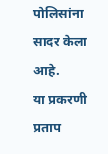पोलिसांना सादर केला आहे.
या प्रकरणी प्रताप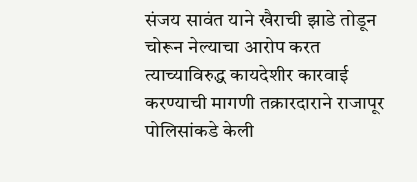संजय सावंत याने खैराची झाडे तोडून चोरून नेल्याचा आरोप करत त्याच्याविरुद्ध कायदेशीर कारवाई करण्याची मागणी तक्रारदाराने राजापूर पोलिसांकडे केली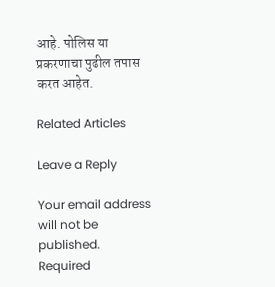आहे. पोलिस या प्रकरणाचा पुढील तपास करत आहेत.

Related Articles

Leave a Reply

Your email address will not be published. Required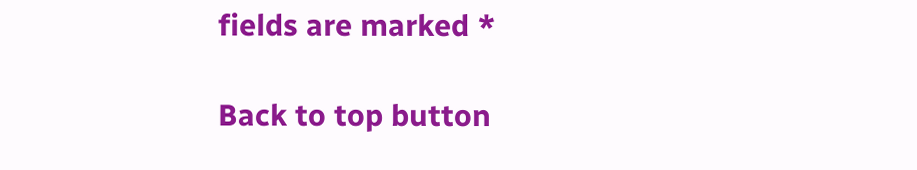fields are marked *

Back to top button